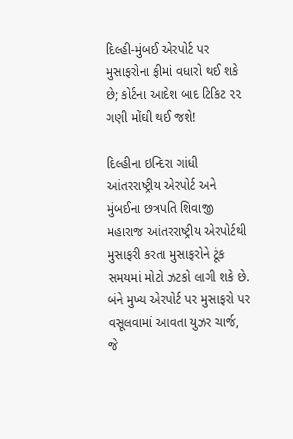દિલ્હી-મુંબઈ એરપોર્ટ પર મુસાફરોના ફીમાં વધારો થઈ શકે છે; કોર્ટના આદેશ બાદ ટિકિટ ૨૨ ગણી મોંઘી થઈ જશે!

દિલ્હીના ઇન્દિરા ગાંધી આંતરરાષ્ટ્રીય એરપોર્ટ અને મુંબઈના છત્રપતિ શિવાજી મહારાજ આંતરરાષ્ટ્રીય એરપોર્ટથી મુસાફરી કરતા મુસાફરોને ટૂંક સમયમાં મોટો ઝટકો લાગી શકે છે. બંને મુખ્ય એરપોર્ટ પર મુસાફરો પર વસૂલવામાં આવતા યુઝર ચાર્જ, જે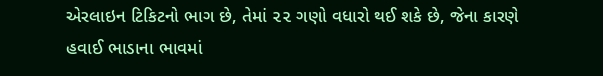એરલાઇન ટિકિટનો ભાગ છે, તેમાં ૨૨ ગણો વધારો થઈ શકે છે, જેના કારણે હવાઈ ભાડાના ભાવમાં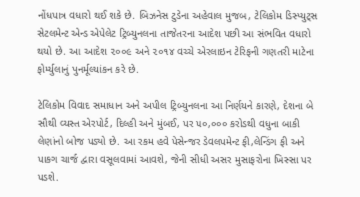નોંધપાત્ર વધારો થઈ શકે છે. બિઝનેસ ટુડેના અહેવાલ મુજબ, ટેલિકોમ ડિસ્પ્યુટ્સ સેટલમેન્ટ એન્ડ એપેલેટ ટ્રિબ્યુનલના તાજેતરના આદેશ પછી આ સંભવિત વધારો થયો છે. આ આદેશ ૨૦૦૯ અને ૨૦૧૪ વચ્ચે એરલાઇન ટેરિફની ગણતરી માટેના ફોર્મ્યુલાનું પુનર્મૂલ્યાંકન કરે છે.

ટેલિકોમ વિવાદ સમાધાન અને અપીલ ટ્રિબ્યુનલના આ નિર્ણયને કારણે, દેશના બે સૌથી વ્યસ્ત એરપોર્ટ, દિલ્હી અને મુંબઈ, પર ૫૦,૦૦૦ કરોડથી વધુના બાકી લેણાંનો બોજ પડ્યો છે. આ રકમ હવે પેસેન્જર ડેવલપમેન્ટ ફી,લેન્ડિંગ ફી અને પાકગ ચાર્જ દ્વારા વસૂલવામાં આવશે, જેની સીધી અસર મુસાફરોના ખિસ્સા પર પડશે.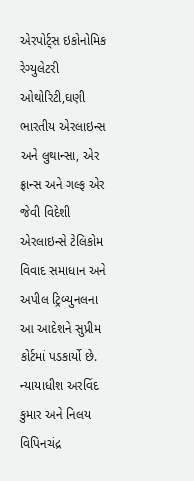એરપોર્ટ્સ ઇકોનોમિક રેગ્યુલેટરી ઓથોરિટી,ઘણી ભારતીય એરલાઇન્સ અને લુથાન્સા, એર ફ્રાન્સ અને ગલ્ફ એર જેવી વિદેશી એરલાઇન્સે ટેલિકોમ વિવાદ સમાધાન અને અપીલ ટ્રિબ્યુનલના આ આદેશને સુપ્રીમ કોર્ટમાં પડકાર્યો છે. ન્યાયાધીશ અરવિંદ કુમાર અને નિલય વિપિનચંદ્ર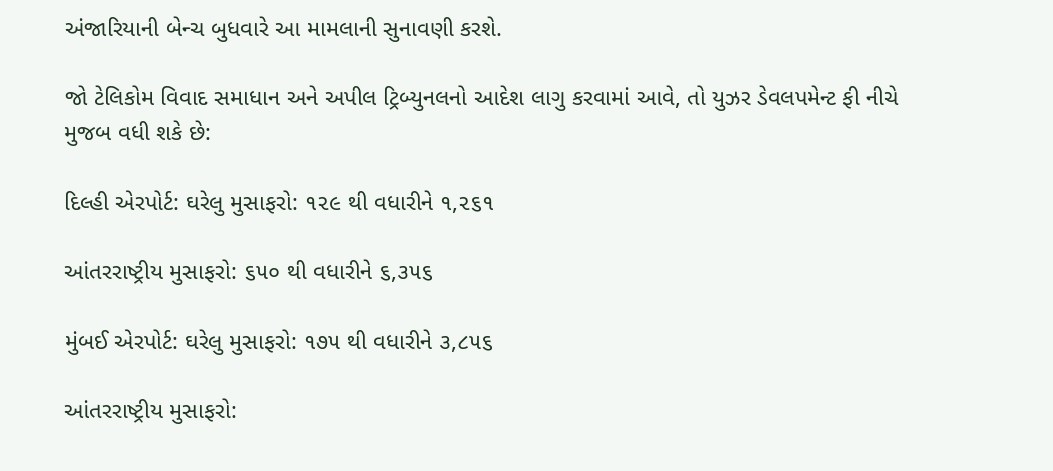અંજારિયાની બેન્ચ બુધવારે આ મામલાની સુનાવણી કરશે.

જો ટેલિકોમ વિવાદ સમાધાન અને અપીલ ટ્રિબ્યુનલનો આદેશ લાગુ કરવામાં આવે, તો યુઝર ડેવલપમેન્ટ ફી નીચે મુજબ વધી શકે છે:

દિલ્હી એરપોર્ટ: ઘરેલુ મુસાફરો: ૧૨૯ થી વધારીને ૧,૨૬૧

આંતરરાષ્ટ્રીય મુસાફરો: ૬૫૦ થી વધારીને ૬,૩૫૬

મુંબઈ એરપોર્ટ: ઘરેલુ મુસાફરો: ૧૭૫ થી વધારીને ૩,૮૫૬

આંતરરાષ્ટ્રીય મુસાફરો: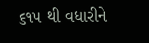૬૧૫ થી વધારીને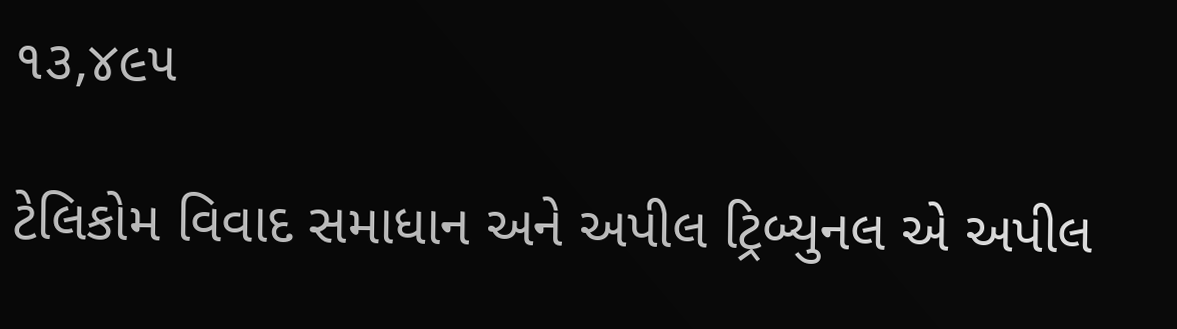૧૩,૪૯૫

ટેલિકોમ વિવાદ સમાધાન અને અપીલ ટ્રિબ્યુનલ એ અપીલ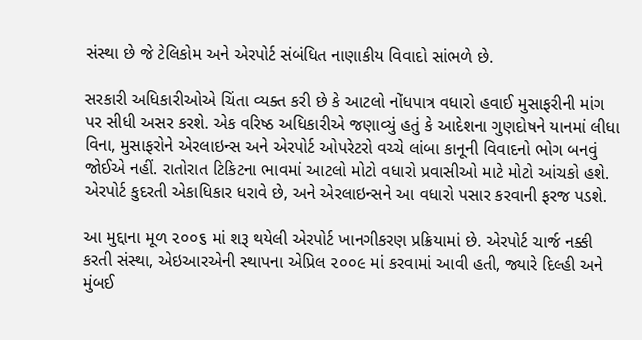સંસ્થા છે જે ટેલિકોમ અને એરપોર્ટ સંબંધિત નાણાકીય વિવાદો સાંભળે છે.

સરકારી અધિકારીઓએ ચિંતા વ્યક્ત કરી છે કે આટલો નોંધપાત્ર વધારો હવાઈ મુસાફરીની માંગ પર સીધી અસર કરશે. એક વરિષ્ઠ અધિકારીએ જણાવ્યું હતું કે આદેશના ગુણદોષને યાનમાં લીધા વિના, મુસાફરોને એરલાઇન્સ અને એરપોર્ટ ઓપરેટરો વચ્ચે લાંબા કાનૂની વિવાદનો ભોગ બનવું જોઈએ નહીં. રાતોરાત ટિકિટના ભાવમાં આટલો મોટો વધારો પ્રવાસીઓ માટે મોટો આંચકો હશે. એરપોર્ટ કુદરતી એકાધિકાર ધરાવે છે, અને એરલાઇન્સને આ વધારો પસાર કરવાની ફરજ પડશે.

આ મુદ્દાના મૂળ ૨૦૦૬ માં શરૂ થયેલી એરપોર્ટ ખાનગીકરણ પ્રક્રિયામાં છે. એરપોર્ટ ચાર્જ નક્કી કરતી સંસ્થા, એઇઆરએની સ્થાપના એપ્રિલ ૨૦૦૯ માં કરવામાં આવી હતી, જ્યારે દિલ્હી અને મુંબઈ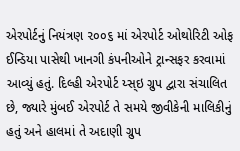એરપોર્ટનું નિયંત્રણ ૨૦૦૬ માં એરપોર્ટ ઓથોરિટી ઓફ ઈન્ડિયા પાસેથી ખાનગી કંપનીઓને ટ્રાન્સફર કરવામાં આવ્યું હતું. દિલ્હી એરપોર્ટ ય્સ્ઇ ગ્રુપ દ્વારા સંચાલિત છે, જ્યારે મુંબઈ એરપોર્ટ તે સમયે જીવીકેની માલિકીનું હતું અને હાલમાં તે અદાણી ગ્રુપ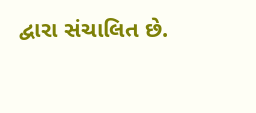દ્વારા સંચાલિત છે.